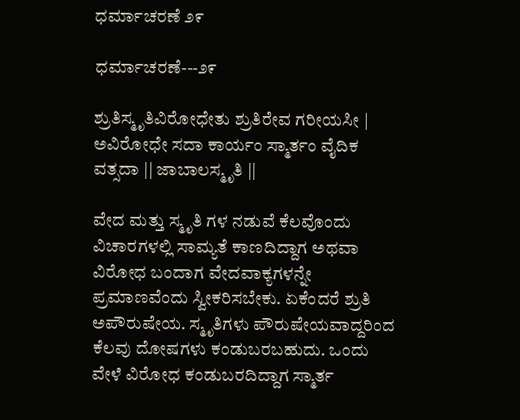ಧರ್ಮಾಚರಣೆ ೨೯

ಧರ್ಮಾಚರಣೆ---೨೯

ಶ್ರುತಿಸ್ಮೃತಿವಿರೋಧೇತು ಶ್ರುತಿರೇವ ಗರೀಯಸೀ | ಅವಿರೋಧೇ ಸದಾ ಕಾರ್ಯಂ ಸ್ಮಾರ್ತಂ ವೈದಿಕ ವತ್ಸದಾ || ಜಾಬಾಲಸ್ಮೃತಿ ||

ವೇದ ಮತ್ತು ಸ್ಮೃತಿ ಗಳ ನಡುವೆ ಕೆಲವೊಂದು ವಿಚಾರಗಳಲ್ಲಿ ಸಾಮ್ಯತೆ ಕಾಣದಿದ್ದಾಗ ಅಥವಾ ವಿರೋಧ ಬಂದಾಗ ವೇದವಾಕ್ಯಗಳನ್ನೇ ಪ್ರಮಾಣವೆಂದು ಸ್ವೀಕರಿಸಬೇಕು. ಏಕೆಂದರೆ ಶ್ರುತಿ ಅಪೌರುಷೇಯ. ಸ್ಮೃತಿಗಳು ಪೌರುಷೇಯವಾದ್ದರಿಂದ ಕೆಲವು ದೋಷಗಳು ಕಂಡುಬರಬಹುದು. ಒಂದು ವೇಳೆ ವಿರೋಧ ಕಂಡುಬರದಿದ್ದಾಗ ಸ್ಮಾರ್ತ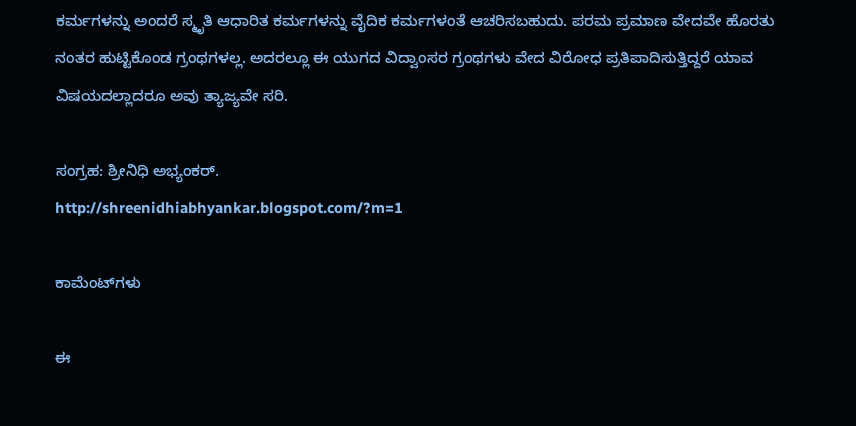ಕರ್ಮಗಳನ್ನು ಅಂದರೆ ಸ್ಮೃತಿ ಆಧಾರಿತ ಕರ್ಮಗಳನ್ನು ವೈದಿಕ ಕರ್ಮಗಳಂತೆ ಆಚರಿಸಬಹುದು. ಪರಮ ಪ್ರಮಾಣ ವೇದವೇ ಹೊರತು ನಂತರ ಹುಟ್ಟಿಕೊಂಡ ಗ್ರಂಥಗಳಲ್ಲ. ಅದರಲ್ಲೂ ಈ ಯುಗದ ವಿದ್ವಾಂಸರ ಗ್ರಂಥಗಳು ವೇದ ವಿರೋಧ ಪ್ರತಿಪಾದಿಸುತ್ತಿದ್ದರೆ ಯಾವ ವಿಷಯದಲ್ಲಾದರೂ ಅವು ತ್ಯಾಜ್ಯವೇ ಸರಿ.

ಸಂಗ್ರಹ: ಶ್ರೀನಿಧಿ ಅಭ್ಯಂಕರ್.
http://shreenidhiabhyankar.blogspot.com/?m=1

ಕಾಮೆಂಟ್‌ಗಳು

ಈ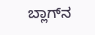ಬ್ಲಾಗ್‌ನ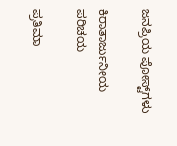ಜನಪ್ರಿಯ ಪೋಸ್ಟ್‌ಗಳು

ಕಿರಾತಾರ್ಜುನೀಯ ಪರಿಚಯ

ಪ್ರತಿಮಾ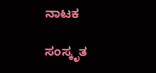ನಾಟಕ

ಸಂಸ್ಕೃತ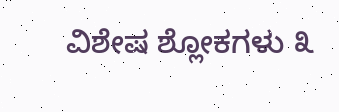ವಿಶೇಷ ಶ್ಲೋಕಗಳು ೩